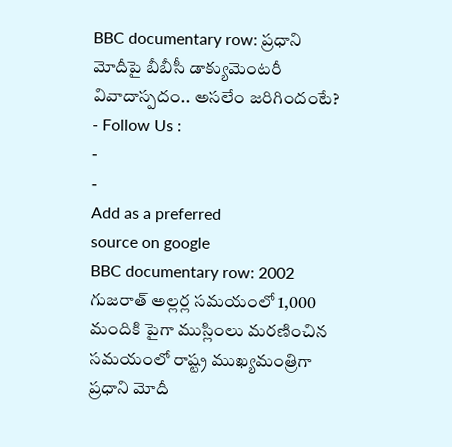BBC documentary row: ప్రధాని మోదీపై బీబీసీ డాక్యుమెంటరీ వివాదాస్పదం.. అసలేం జరిగిందంటే?
- Follow Us :
-
-
Add as a preferred
source on google
BBC documentary row: 2002 గుజరాత్ అల్లర్ల సమయంలో 1,000 మందికి పైగా ముస్లింలు మరణించిన సమయంలో రాష్ట్ర ముఖ్యమంత్రిగా ప్రధాని మోదీ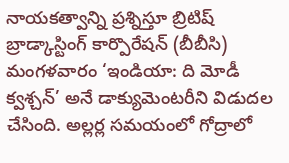నాయకత్వాన్ని ప్రశ్నిస్తూ బ్రిటిష్ బ్రాడ్కాస్టింగ్ కార్పొరేషన్ (బీబీసి) మంగళవారం ‘ఇండియా: ది మోడీ క్వశ్చన్’ అనే డాక్యుమెంటరీని విడుదల చేసింది. అల్లర్ల సమయంలో గోద్రాలో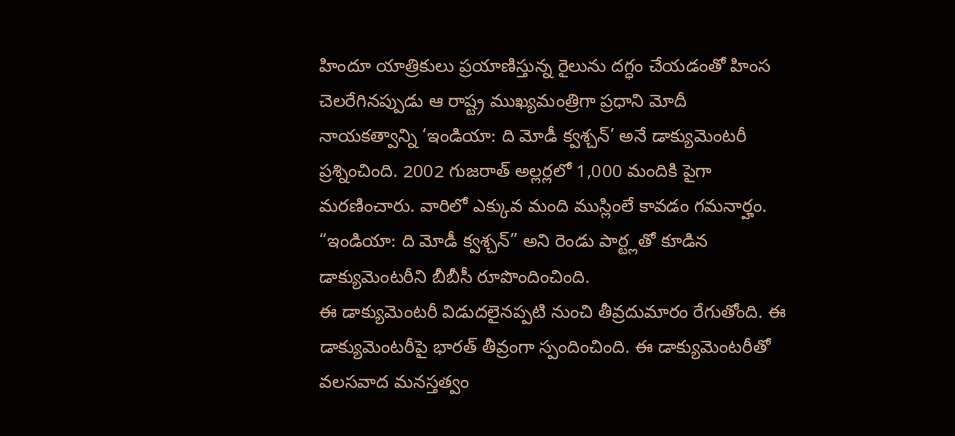హిందూ యాత్రికులు ప్రయాణిస్తున్న రైలును దగ్ధం చేయడంతో హింస చెలరేగినప్పుడు ఆ రాష్ట్ర ముఖ్యమంత్రిగా ప్రధాని మోదీ నాయకత్వాన్ని ‘ఇండియా: ది మోడీ క్వశ్చన్’ అనే డాక్యుమెంటరీ ప్రశ్నించింది. 2002 గుజరాత్ అల్లర్లలో 1,000 మందికి పైగా మరణించారు. వారిలో ఎక్కువ మంది ముస్లింలే కావడం గమనార్హం. “ఇండియా: ది మోడీ క్వశ్చన్” అని రెండు పార్ట్లతో కూడిన డాక్యుమెంటరీని బీబీసీ రూపొందించింది.
ఈ డాక్యుమెంటరీ విడుదలైనప్పటి నుంచి తీవ్రదుమారం రేగుతోంది. ఈ డాక్యుమెంటరీపై భారత్ తీవ్రంగా స్పందించింది. ఈ డాక్యుమెంటరీతో వలసవాద మనస్తత్వం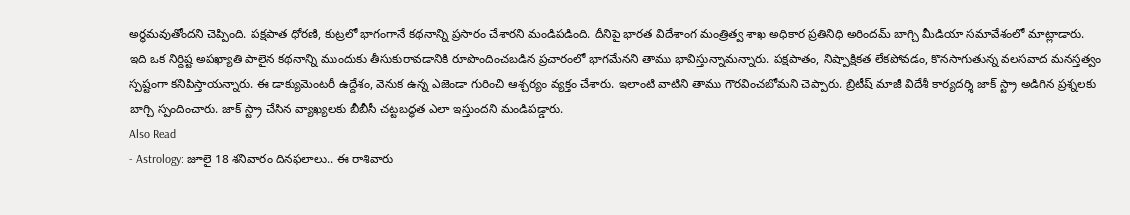అర్థమవుతోందని చెప్పింది. పక్షపాత ధోరణి, కుట్రలో భాగంగానే కథనాన్ని ప్రసారం చేశారని మండిపడింది. దీనిపై భారత విదేశాంగ మంత్రిత్వ శాఖ అధికార ప్రతినిధి అరిందమ్ బాగ్చి మీడియా సమావేశంలో మాట్లాడారు. ఇది ఒక నిర్దిష్ట అపఖ్యాతి పాలైన కథనాన్ని ముందుకు తీసుకురావడానికి రూపొందించబడిన ప్రచారంలో భాగమేనని తాము భావిస్తున్నామన్నారు. పక్షపాతం, నిష్పాక్షికత లేకపోవడం, కొనసాగుతున్న వలసవాద మనస్తత్వం స్పష్టంగా కనిపిస్తాయన్నారు. ఈ డాక్యుమెంటరీ ఉద్దేశం, వెనుక ఉన్న ఎజెండా గురించి ఆశ్చర్యం వ్యక్తం చేశారు. ఇలాంటి వాటిని తాము గౌరవించబోమని చెప్పారు. బ్రిటీష్ మాజీ విదేశీ కార్యదర్శి జాక్ స్ట్రా అడిగిన ప్రశ్నలకు బాగ్చి స్పందించారు. జాక్ స్ట్రా చేసిన వ్యాఖ్యలకు బీబీసీ చట్టబద్ధత ఎలా ఇస్తుందని మండిపడ్డారు.
Also Read
- Astrology: జూలై 18 శనివారం దినఫలాలు.. ఈ రాశివారు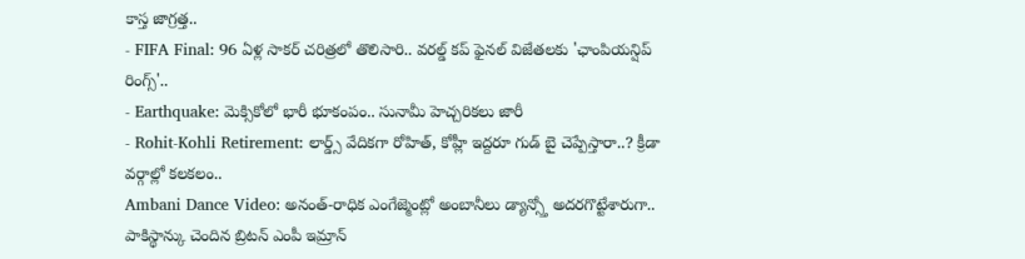కాస్త జాగ్రత్త..
- FIFA Final: 96 ఏళ్ల సాకర్ చరిత్రలో తొలిసారి.. వరల్డ్ కప్ ఫైనల్ విజేతలకు 'ఛాంపియన్షిప్ రింగ్స్'..
- Earthquake: మెక్సికోలో భారీ భూకంపం.. సునామీ హెచ్చరికలు జారీ
- Rohit-Kohli Retirement: లార్డ్స్ వేదికగా రోహిత్, కోహ్లీ ఇద్దరూ గుడ్ బై చెప్పేస్తారా..? క్రీడా వర్గాల్లో కలకలం..
Ambani Dance Video: అనంత్-రాధిక ఎంగేజ్మెంట్లో అంబానీలు డ్యాన్స్తో అదరగొట్టేశారుగా..
పాకిస్థాన్కు చెందిన బ్రిటన్ ఎంపీ ఇమ్రాన్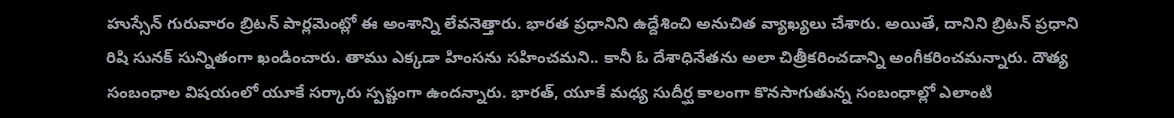హుస్సేన్ గురువారం బ్రిటన్ పార్లమెంట్లో ఈ అంశాన్ని లేవనెత్తారు. భారత ప్రధానిని ఉద్దేశించి అనుచిత వ్యాఖ్యలు చేశారు. అయితే, దానిని బ్రిటన్ ప్రధాని రిషి సునక్ సున్నితంగా ఖండించారు. తాము ఎక్కడా హింసను సహించమని.. కానీ ఓ దేశాధినేతను అలా చిత్రీకరించడాన్ని అంగీకరించమన్నారు. దౌత్య సంబంధాల విషయంలో యూకే సర్కారు స్పష్టంగా ఉందన్నారు. భారత్, యూకే మధ్య సుదీర్ఘ కాలంగా కొనసాగుతున్న సంబంధాల్లో ఎలాంటి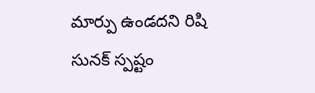మార్పు ఉండదని రిషి సునక్ స్పష్టం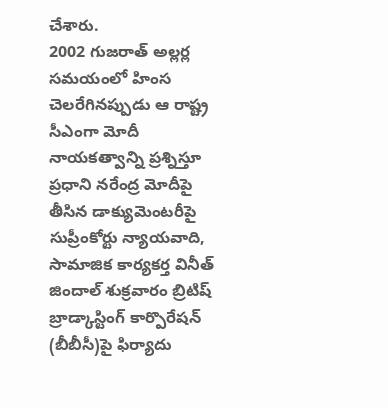చేశారు.
2002 గుజరాత్ అల్లర్ల సమయంలో హింస చెలరేగినప్పుడు ఆ రాష్ట్ర సీఎంగా మోదీ నాయకత్వాన్ని ప్రశ్నిస్తూ ప్రధాని నరేంద్ర మోదీపై తీసిన డాక్యుమెంటరీపై సుప్రీంకోర్టు న్యాయవాది, సామాజిక కార్యకర్త వినీత్ జిందాల్ శుక్రవారం బ్రిటిష్ బ్రాడ్కాస్టింగ్ కార్పొరేషన్ (బీబీసీ)పై ఫిర్యాదు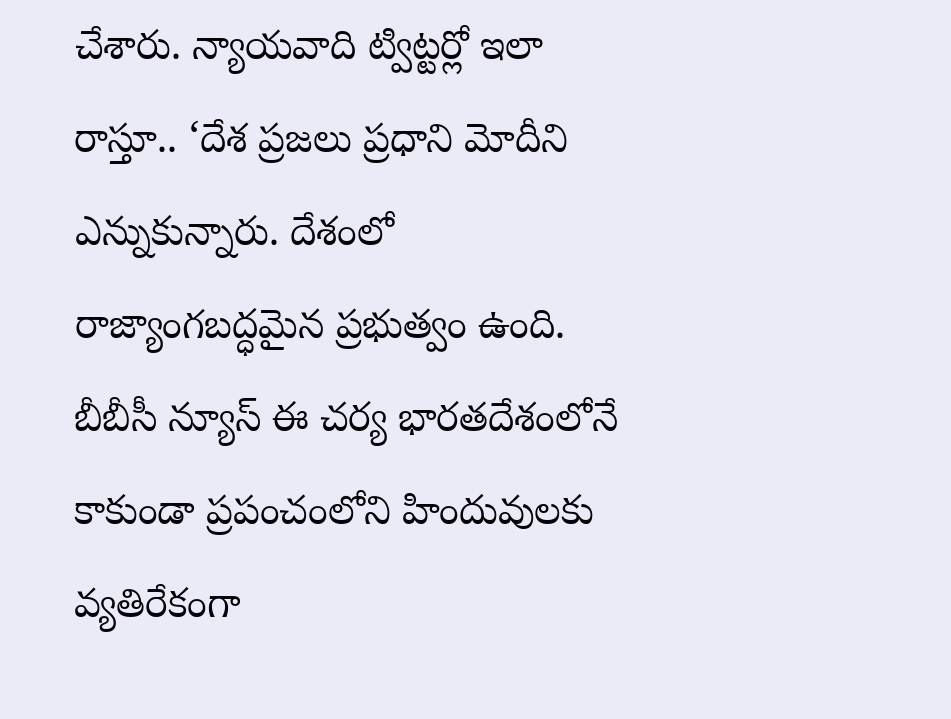చేశారు. న్యాయవాది ట్విట్టర్లో ఇలా రాస్తూ.. ‘దేశ ప్రజలు ప్రధాని మోదీని ఎన్నుకున్నారు. దేశంలో రాజ్యాంగబద్ధమైన ప్రభుత్వం ఉంది. బీబీసీ న్యూస్ ఈ చర్య భారతదేశంలోనే కాకుండా ప్రపంచంలోని హిందువులకు వ్యతిరేకంగా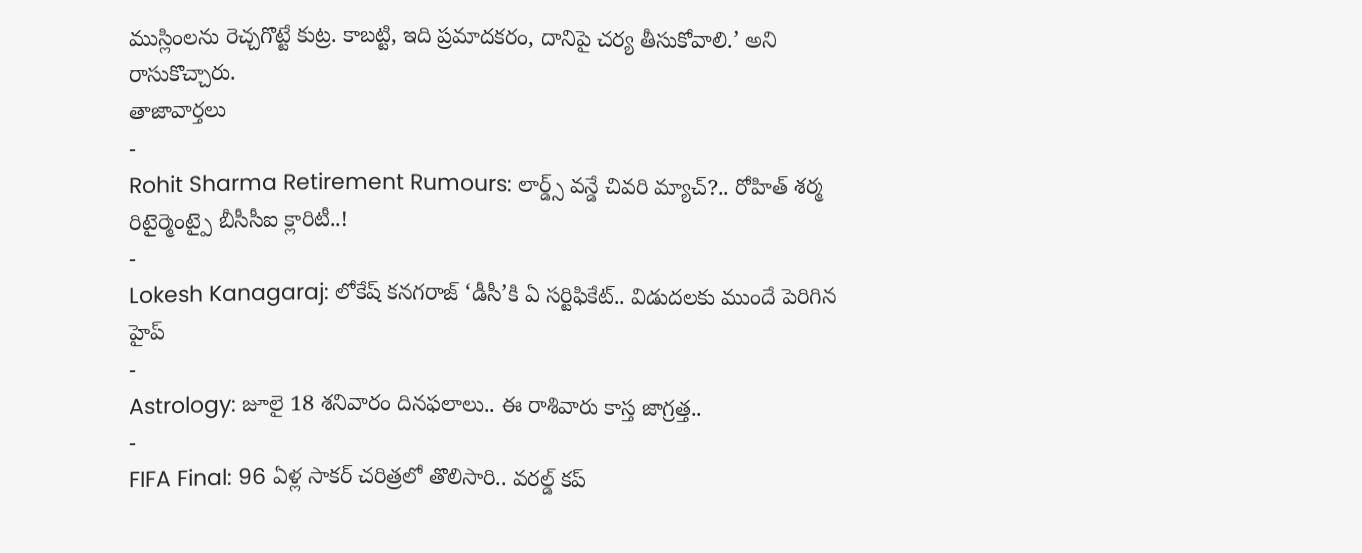ముస్లింలను రెచ్చగొట్టే కుట్ర. కాబట్టి, ఇది ప్రమాదకరం, దానిపై చర్య తీసుకోవాలి.’ అని రాసుకొచ్చారు.
తాజావార్తలు
-
Rohit Sharma Retirement Rumours: లార్డ్స్ వన్డే చివరి మ్యాచ్?.. రోహిత్ శర్మ రిటైర్మెంట్పై బీసీసీఐ క్లారిటీ..!
-
Lokesh Kanagaraj: లోకేష్ కనగరాజ్ ‘డీసీ’కి ఏ సర్టిఫికేట్.. విడుదలకు ముందే పెరిగిన హైప్
-
Astrology: జూలై 18 శనివారం దినఫలాలు.. ఈ రాశివారు కాస్త జాగ్రత్త..
-
FIFA Final: 96 ఏళ్ల సాకర్ చరిత్రలో తొలిసారి.. వరల్డ్ కప్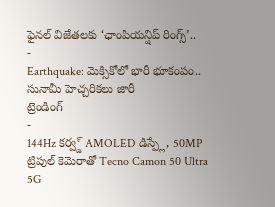ఫైనల్ విజేతలకు ‘ఛాంపియన్షిప్ రింగ్స్’..
-
Earthquake: మెక్సికోలో భారీ భూకంపం.. సునామీ హెచ్చరికలు జారీ
ట్రెండింగ్
-
144Hz కర్వ్డ్ AMOLED డిస్ప్లే, 50MP ట్రిపుల్ కెమెరాతో Tecno Camon 50 Ultra 5G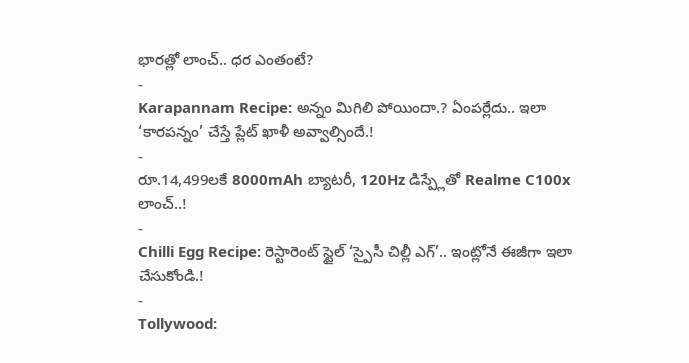భారత్లో లాంచ్.. ధర ఎంతంటే?
-
Karapannam Recipe: అన్నం మిగిలి పోయిందా.? ఏంపర్లేదు.. ఇలా ‘కారపన్నం’ చేస్తే ప్లేట్ ఖాళీ అవ్వాల్సిందే.!
-
రూ.14,499లకే 8000mAh బ్యాటరీ, 120Hz డిస్ప్లేతో Realme C100x లాంచ్..!
-
Chilli Egg Recipe: రెస్టారెంట్ స్టైల్ ‘స్పైసీ చిల్లీ ఎగ్’.. ఇంట్లోనే ఈజీగా ఇలా చేసుకోండి.!
-
Tollywood: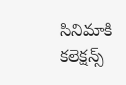సినిమాకి కలెక్షన్స్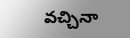వచ్చినా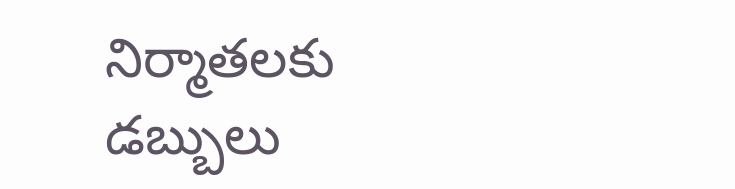నిర్మాతలకు డబ్బులు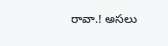రావా.! అసలు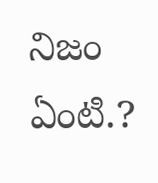నిజం ఏంటి.?